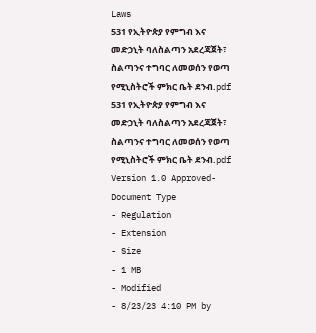Laws
531 የኢትዮጵያ የምግብ እና መድኃኒት ባለስልጣን አደረጃጀት፣ ስልጣንና ተግባር ለመወሰን የወጣ የሚኒስትሮች ምክር ቤት ደንብ.pdf
531 የኢትዮጵያ የምግብ እና መድኃኒት ባለስልጣን አደረጃጀት፣ ስልጣንና ተግባር ለመወሰን የወጣ የሚኒስትሮች ምክር ቤት ደንብ.pdf
Version 1.0 Approved- Document Type
- Regulation
- Extension
- Size
- 1 MB
- Modified
- 8/23/23 4:10 PM by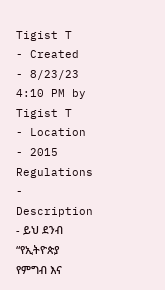Tigist T
- Created
- 8/23/23 4:10 PM by Tigist T
- Location
- 2015 Regulations
- Description
- ይህ ደንብ “የኢትዮጵያ የምግብ እና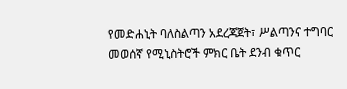የመድሐኒት ባለስልጣን አደረጃጀት፣ ሥልጣንና ተግባር መወሰኛ የሚኒስትሮች ምክር ቤት ደንብ ቁጥር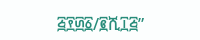፭፻፴፩/፪ሺ፲፭”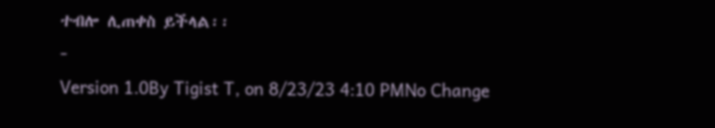ተብሎ ሊጠቀስ ይችላል፡፡
-
Version 1.0By Tigist T, on 8/23/23 4:10 PMNo Change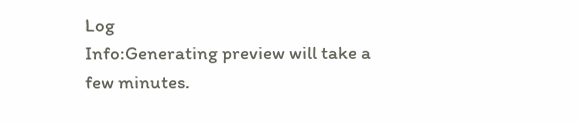Log
Info:Generating preview will take a few minutes.